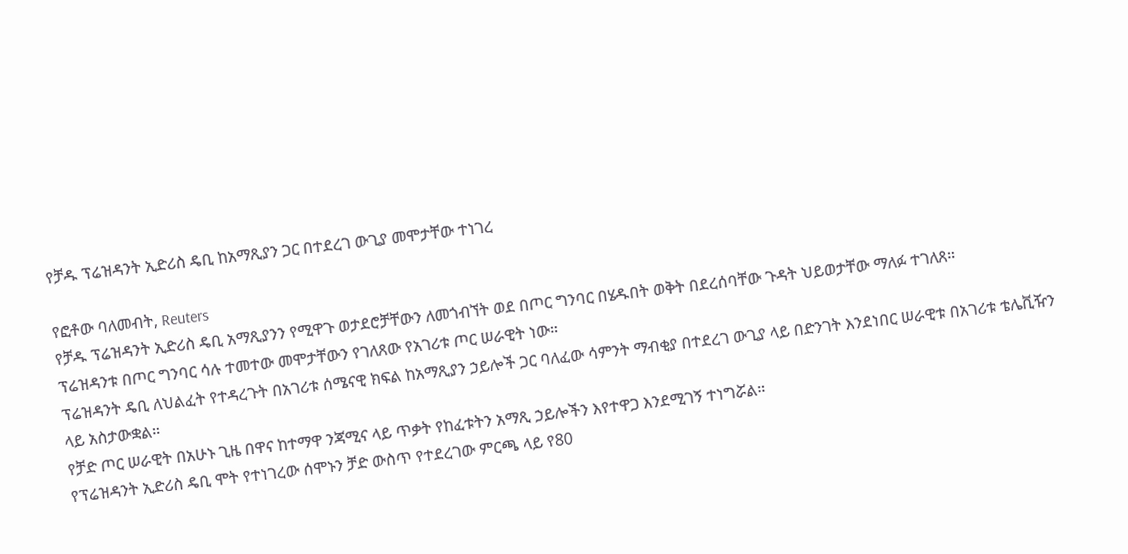የቻዱ ፕሬዝዳንት ኢድሪስ ዴቢ ከአማጺያን ጋር በተደረገ ውጊያ መሞታቸው ተነገረ

የፎቶው ባለመብት, Reuters
የቻዱ ፕሬዝዳንት ኢድሪስ ዴቢ አማጺያንን የሚዋጉ ወታደሮቻቸውን ለመጎብኘት ወደ በጦር ግንባር በሄዱበት ወቅት በደረሰባቸው ጉዳት ህይወታቸው ማለፉ ተገለጸ።
ፕሬዝዳንቱ በጦር ግንባር ሳሉ ተመተው መሞታቸውን የገለጸው የአገሪቱ ጦር ሠራዊት ነው።
ፕሬዝዳንት ዴቢ ለህልፈት የተዳረጉት በአገሪቱ ሰሜናዊ ክፍል ከአማጺያን ኃይሎች ጋር ባለፈው ሳምንት ማብቂያ በተደረገ ውጊያ ላይ በድንገት እንደነበር ሠራዊቱ በአገሪቱ ቴሌቪዥን ላይ አስታውቋል።
የቻድ ጦር ሠራዊት በአሁኑ ጊዜ በዋና ከተማዋ ንጃሚና ላይ ጥቃት የከፈቱትን አማጺ ኃይሎችን እየተዋጋ እንደሚገኝ ተነግሯል።
የፕሬዝዳንት ኢድሪስ ዴቢ ሞት የተነገረው ሰሞኑን ቻድ ውስጥ የተደረገው ምርጫ ላይ የ80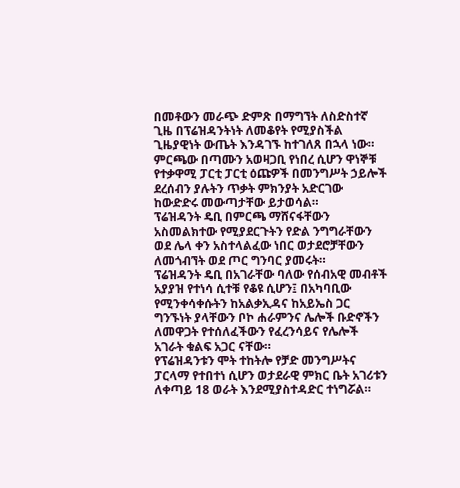በመቶውን መራጭ ድምጽ በማግኘት ለስድስተኛ ጊዜ በፕሬዝዳንትነት ለመቆየት የሚያስችል ጊዜያዊነት ውጤት እንዳገኙ ከተገለጸ በኋላ ነው።
ምርጫው በጣሙን አወዛጋቢ የነበረ ሲሆን ዋነኞቹ የተቃዋሚ ፓርቲ ፓርቲ ዕጩዎች በመንግሥት ኃይሎች ደረሰብን ያሉትን ጥቃት ምክንያት አድርገው ከውድድሩ መውጣታቸው ይታወሳል።
ፕሬዝዳንት ዴቢ በምርጫ ማሸናፋቸውን አስመልክተው የሚያደርጉትን የድል ንግግራቸውን ወደ ሌላ ቀን አስተላልፈው ነበር ወታደሮቻቸውን ለመጎብኘት ወደ ጦር ግንባር ያመሩት።
ፕሬዝዳንት ዴቢ በአገራቸው ባለው የሰብአዊ መብቶች አያያዝ የተነሳ ሲተቹ የቆዩ ሲሆን፤ በአካባቢው የሚንቀሳቀሱትን ከአልቃኢዳና ከአይኤስ ጋር ግንኙነት ያላቸውን ቦኮ ሐራምንና ሌሎች ቡድኖችን ለመዋጋት የተሰለፈችውን የፈረንሳይና የሌሎች አገራት ቁልፍ አጋር ናቸው።
የፕሬዝዳንቱን ሞት ተከትሎ የቻድ መንግሥትና ፓርላማ የተበተነ ሲሆን ወታደራዊ ምክር ቤት አገሪቱን ለቀጣይ 18 ወራት እንደሚያስተዳድር ተነግሯል።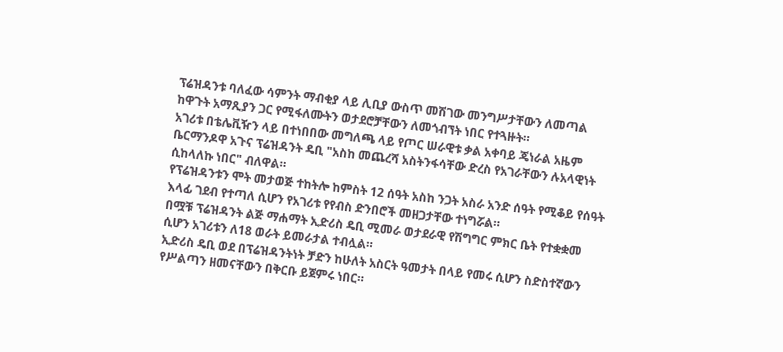ፕሬዝዳንቱ ባለፈው ሳምንት ማብቂያ ላይ ሊቢያ ውስጥ መሽገው መንግሥታቸውን ለመጣል ከዋጉት አማጺያን ጋር የሚፋለሙትን ወታደሮቻቸውን ለመጎብኘት ነበር የተጓዙት።
አገሪቱ በቴሌቪዥን ላይ በተነበበው መግለጫ ላይ የጦር ሠራዊቱ ቃል አቀባይ ጄነራል አዜም ቤርማንዶዋ አጉና ፕሬዝዳንት ዴቢ "አስከ መጨረሻ አስትንፋሳቸው ድረስ የአገራቸውን ሉአላዊነት ሲከላለኩ ነበር" ብለዋል።
የፕሬዝዳንቱን ሞት መታወጅ ተከትሎ ከምስት 12 ሰዓት አስከ ንጋት አስራ አንድ ሰዓት የሚቆይ የሰዓት እላፊ ገደብ የተጣለ ሲሆን የአገሪቱ የየብስ ድንበሮች መዘጋታቸው ተነግሯል።
በሟቹ ፕሬዝዳንት ልጅ ማሐማት ኢድሪስ ዴቢ ሚመራ ወታደራዊ የሽግግር ምክር ቤት የተቋቋመ ሲሆን አገሪቱን ለ18 ወራት ይመራታል ተብሏል።
ኢድሪስ ዴቢ ወደ በፕሬዝዳንትነት ቻድን ከሁለት አስርት ዓመታት በላይ የመሩ ሲሆን ስድስተኛውን የሥልጣን ዘመናቸውን በቅርቡ ይጀምሩ ነበር።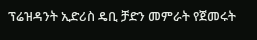ፕሬዝዳንት ኢድሪስ ዴቢ ቻድን መምራት የጀመሩት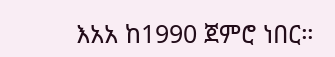እአአ ከ1990 ጀምሮ ነበር።